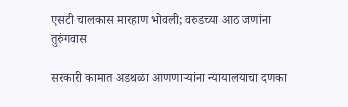एसटी चालकास मारहाण भोवली; वरुडच्या आठ जणांना तुरुंगवास

सरकारी कामात अडथळा आणणार्‍यांना न्यायालयाचा दणका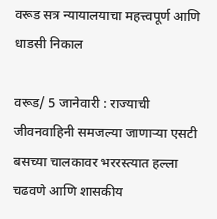वरूड सत्र न्यायालयाचा महत्त्वपूर्ण आणि धाडसी निकाल

वरूड/ 5 जानेवारी : राज्याची जीवनवाहिनी समजल्या जाणार्‍या एसटी बसच्या चालकावर भररस्त्यात हल्ला चढवणे आणि शासकीय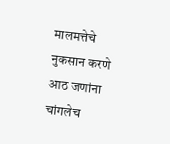मालमत्तेचे नुकसान करणे आठ जणांना चांगलेच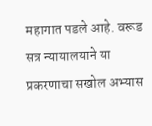महागात पडले आहे. वरूड सत्र न्यायालयाने या प्रकरणाचा सखोल अभ्यास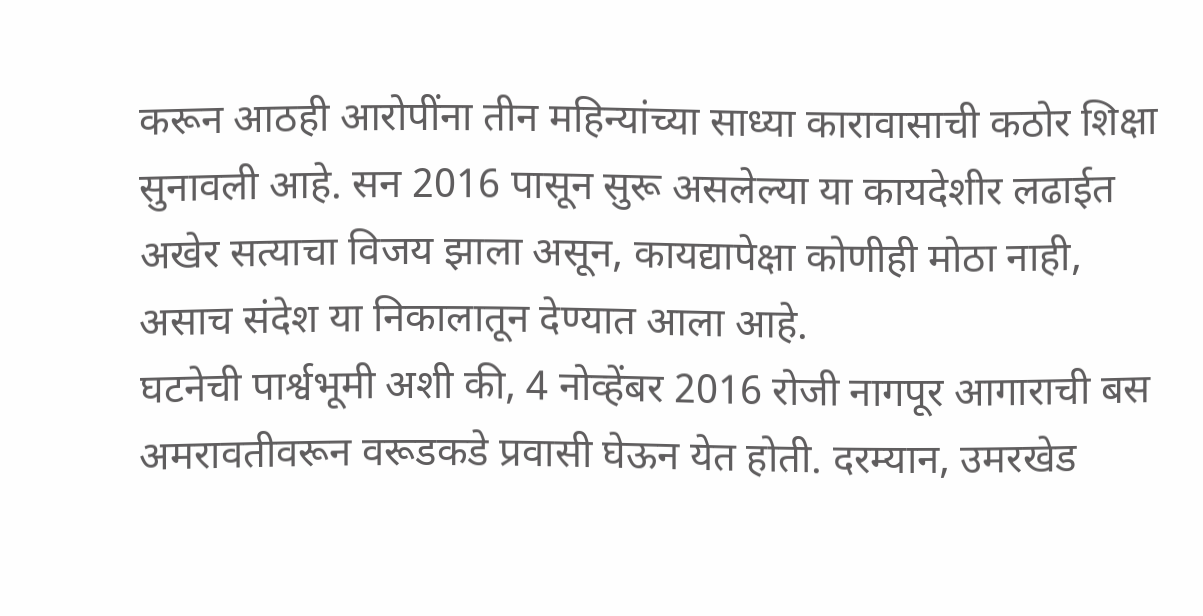करून आठही आरोपींना तीन महिन्यांच्या साध्या कारावासाची कठोर शिक्षा सुनावली आहे. सन 2016 पासून सुरू असलेल्या या कायदेशीर लढाईत अखेर सत्याचा विजय झाला असून, कायद्यापेक्षा कोणीही मोठा नाही, असाच संदेश या निकालातून देण्यात आला आहे.
घटनेची पार्श्वभूमी अशी की, 4 नोव्हेंबर 2016 रोजी नागपूर आगाराची बस अमरावतीवरून वरूडकडे प्रवासी घेऊन येत होती. दरम्यान, उमरखेड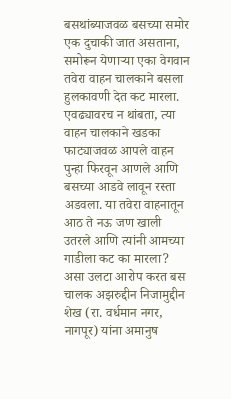बसथांब्याजवळ बसच्या समोर एक दुचाकी जात असताना, समोरून येणार्‍या एका वेगवान तवेरा वाहन चालकाने बसला हुलकावणी देत कट मारला. एवढ्यावरच न थांबता, त्या वाहन चालकाने खडका फाट्याजवळ आपले वाहन पुन्हा फिरवून आणले आणि बसच्या आडवे लावून रस्ता अडवला. या तवेरा वाहनातून आठ ते नऊ जण खाली उतरले आणि त्यांनी आमच्या गाडीला कट का मारला? असा उलटा आरोप करत बस चालक अझरुद्दीन निजामुद्दीन शेख (रा. वर्धमान नगर, नागपूर) यांना अमानुष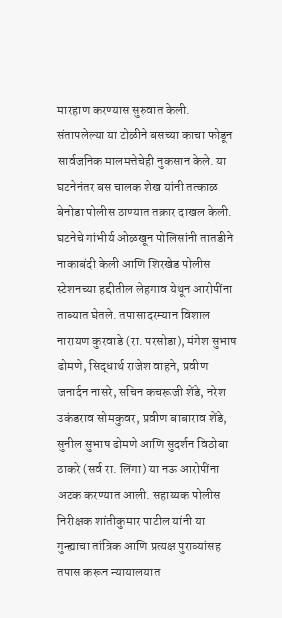मारहाण करण्यास सुरुवात केली. संतापलेल्या या टोळीने बसच्या काचा फोडून सार्वजनिक मालमत्तेचेही नुकसान केले. या घटनेनंतर बस चालक शेख यांनी तत्काळ बेनोडा पोलीस ठाण्यात तक्रार दाखल केली. घटनेचे गांभीर्य ओळखून पोलिसांनी तातडीने नाकाबंदी केली आणि शिरखेड पोलीस स्टेशनच्या हद्दीतील लेहगाव येथून आरोपींना ताब्यात घेतले. तपासादरम्यान विशाल नारायण कुरवाडे (रा. परसोडा), मंगेश सुभाष ढोमणे, सिद्धार्थ राजेश वाहने, प्रवीण जनार्दन नासरे, सचिन कचरूजी शेंडे, नरेश उकंडराव सोमकुवर, प्रवीण बाबाराव शेंडे, सुनील सुभाष ढोमणे आणि सुदर्शन विठोबा ठाकरे (सर्व रा. लिंगा) या नऊ आरोपींना अटक करण्यात आली. सहाय्यक पोलीस निरीक्षक शांतीकुमार पाटील यांनी या गुन्ह्याचा तांत्रिक आणि प्रत्यक्ष पुराव्यांसह तपास करून न्यायालयात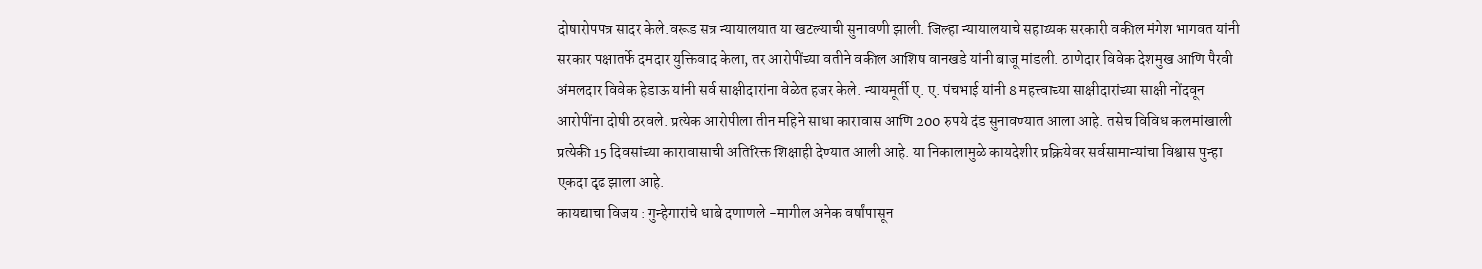दोषारोपपत्र सादर केले.वरूड सत्र न्यायालयात या खटल्याची सुनावणी झाली. जिल्हा न्यायालयाचे सहाय्यक सरकारी वकील मंगेश भागवत यांनी सरकार पक्षातर्फे दमदार युक्तिवाद केला, तर आरोपींच्या वतीने वकील आशिष वानखडे यांनी बाजू मांडली. ठाणेदार विवेक देशमुख आणि पैरवी अंमलदार विवेक हेडाऊ यांनी सर्व साक्षीदारांना वेळेत हजर केले. न्यायमूर्ती ए. ए. पंचभाई यांनी 8 महत्त्वाच्या साक्षीदारांच्या साक्षी नोंदवून आरोपींना दोषी ठरवले. प्रत्येक आरोपीला तीन महिने साधा कारावास आणि 200 रुपये दंड सुनावण्यात आला आहे. तसेच विविध कलमांखाली प्रत्येकी 15 दिवसांच्या कारावासाची अतिरिक्त शिक्षाही देण्यात आली आहे. या निकालामुळे कायदेशीर प्रक्रियेवर सर्वसामान्यांचा विश्वास पुन्हा एकदा दृढ झाला आहे.
कायद्याचा विजय : गुन्हेगारांचे धाबे दणाणले -मागील अनेक वर्षांपासून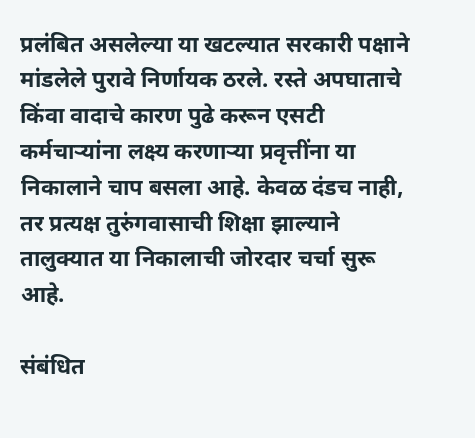प्रलंबित असलेल्या या खटल्यात सरकारी पक्षाने मांडलेले पुरावे निर्णायक ठरले. रस्ते अपघाताचे किंवा वादाचे कारण पुढे करून एसटी कर्मचार्‍यांना लक्ष्य करणार्‍या प्रवृत्तींना या निकालाने चाप बसला आहे. केवळ दंडच नाही, तर प्रत्यक्ष तुरुंगवासाची शिक्षा झाल्याने तालुक्यात या निकालाची जोरदार चर्चा सुरू आहे.

संबंधित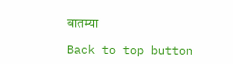बातम्या

Back to top button